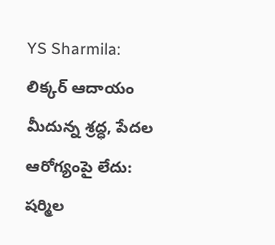YS Sharmila: లిక్కర్ ఆదాయం మీదున్న శ్రద్ధ, పేదల ఆరోగ్యంపై లేదు: షర్మిల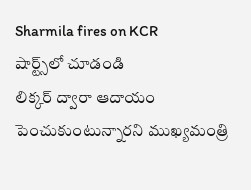Sharmila fires on KCR
షార్ట్స్‌లో చూడండి
లిక్కర్ ద్వారా ఆదాయం పెంచుకుంటున్నారని ముఖ్యమంత్రి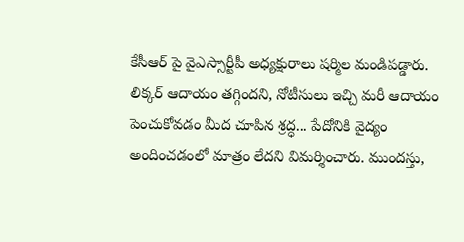కేసీఆర్ పై వైఎస్సార్టీపీ అధ్యక్షురాలు షర్మిల మండిపడ్డారు. లిక్కర్ ఆదాయం తగ్గిందని, నోటీసులు ఇచ్చి మరీ ఆదాయం పెంచుకోవడం మీద చూపిన శ్రద్ధ... పేదోనికి వైద్యం అందించడంలో మాత్రం లేదని విమర్శించారు. ముందస్తు,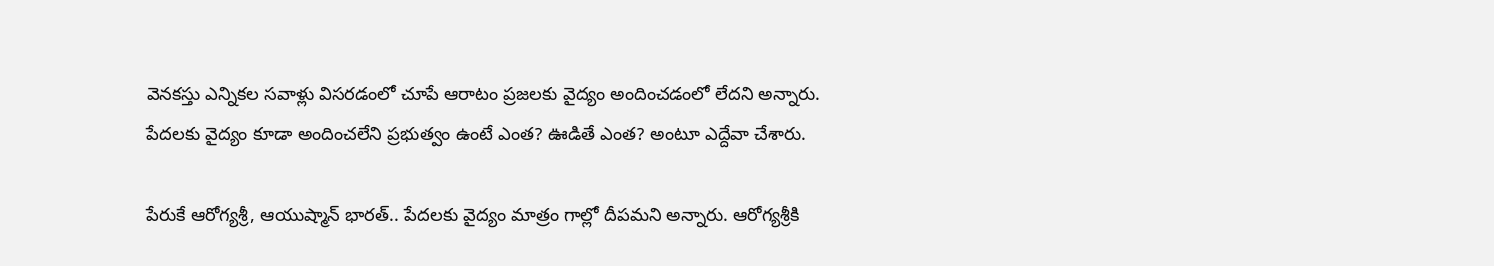వెనకస్తు ఎన్నికల సవాళ్లు విసరడంలో చూపే ఆరాటం ప్రజలకు వైద్యం అందించడంలో లేదని అన్నారు. పేదలకు వైద్యం కూడా అందించలేని ప్రభుత్వం ఉంటే ఎంత? ఊడితే ఎంత? అంటూ ఎద్దేవా చేశారు.

పేరుకే ఆరోగ్యశ్రీ, ఆయుష్మాన్ భారత్.. పేదలకు వైద్యం మాత్రం గాల్లో దీపమని అన్నారు. ఆరోగ్యశ్రీకి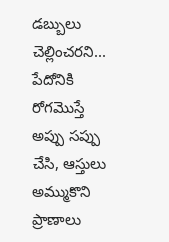డబ్బులు చెల్లించరని... పేదోనికి రోగమొస్తే అప్పు సప్పు చేసి, ఆస్తులు అమ్ముకొని ప్రాణాలు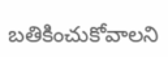బతికించుకోవాలని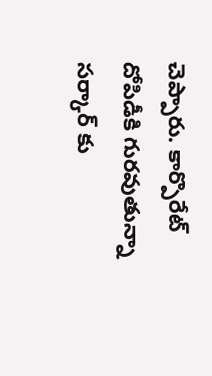చెప్పారు. కార్పొరేట్ దోపిడీకి గురవుతున్నా సర్కార్ కు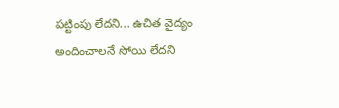పట్టింపు లేదని... ఉచిత వైద్యం అందించాలనే సోయి లేదని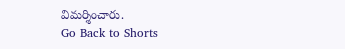విమర్శించారు.
Go Back to Shorts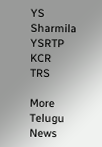YS Sharmila
YSRTP
KCR
TRS

More Telugu News